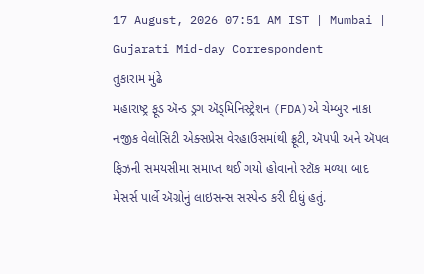17 August, 2026 07:51 AM IST | Mumbai | Gujarati Mid-day Correspondent
તુકારામ મુંઢે
મહારાષ્ટ્ર ફૂડ ઍન્ડ ડ્રગ ઍડ્મિનિસ્ટ્રેશન (FDA)એ ચેમ્બુર નાકા નજીક વેલોસિટી એક્સપ્રેસ વેરહાઉસમાંથી ફ્રૂટી, ઍપપી અને ઍપલ ફિઝની સમયસીમા સમાપ્ત થઈ ગયો હોવાનો સ્ટૉક મળ્યા બાદ મેસર્સ પાર્લે ઍગ્રોનું લાઇસન્સ સસ્પેન્ડ કરી દીધું હતું.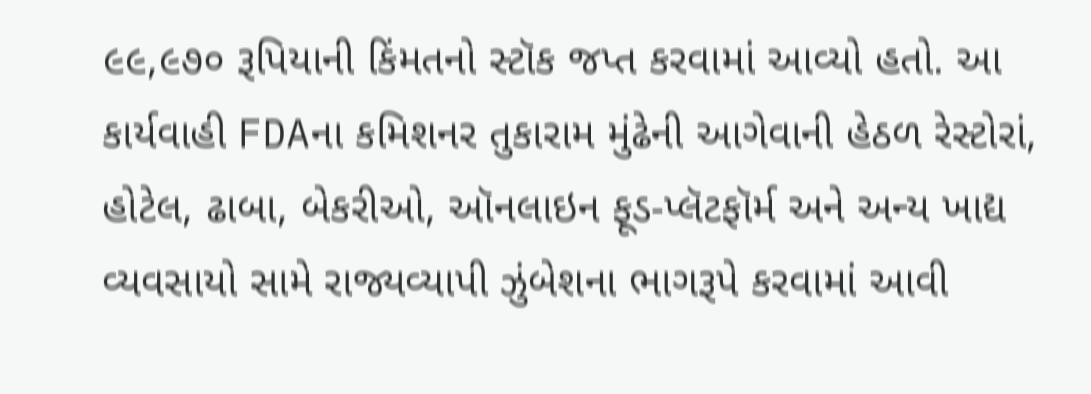૯૯,૯૭૦ રૂપિયાની કિંમતનો સ્ટૉક જપ્ત કરવામાં આવ્યો હતો. આ કાર્યવાહી FDAના કમિશનર તુકારામ મુંઢેની આગેવાની હેઠળ રેસ્ટોરાં, હોટેલ, ઢાબા, બેકરીઓ, ઑનલાઇન ફૂડ-પ્લૅટફૉર્મ અને અન્ય ખાદ્ય વ્યવસાયો સામે રાજ્યવ્યાપી ઝુંબેશના ભાગરૂપે કરવામાં આવી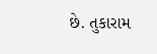છે. તુકારામ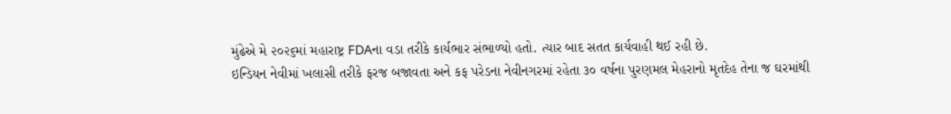મુંઢેએ મે ૨૦૨૬માં મહારાષ્ટ્ર FDAના વડા તરીકે કાર્યભાર સંભાળ્યો હતો. ત્યાર બાદ સતત કાર્યવાહી થઈ રહી છે.
ઇન્ડિયન નેવીમાં ખલાસી તરીકે ફરજ બજાવતા અને કફ પરેડના નેવીનગરમાં રહેતા ૩૦ વર્ષના પુરણમલ મેહરાનો મૃતદેહ તેના જ ઘરમાંથી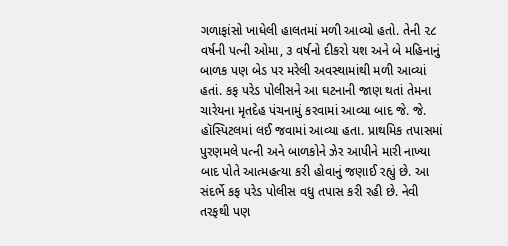ગળાફાંસો ખાધેલી હાલતમાં મળી આવ્યો હતો. તેની ૨૮ વર્ષની પત્ની ઓમા, ૩ વર્ષનો દીકરો યશ અને બે મહિનાનું બાળક પણ બેડ પર મરેલી અવસ્થામાંથી મળી આવ્યાં હતાં. કફ પરેડ પોલીસને આ ઘટનાની જાણ થતાં તેમના ચારેયના મૃતદેહ પંચનામું કરવામાં આવ્યા બાદ જે. જે. હૉસ્પિટલમાં લઈ જવામાં આવ્યા હતા. પ્રાથમિક તપાસમાં પુરણમલે પત્ની અને બાળકોને ઝેર આપીને મારી નાખ્યા બાદ પોતે આત્મહત્યા કરી હોવાનું જણાઈ રહ્યું છે. આ સંદર્ભે કફ પરેડ પોલીસ વધુ તપાસ કરી રહી છે. નેવી તરફથી પણ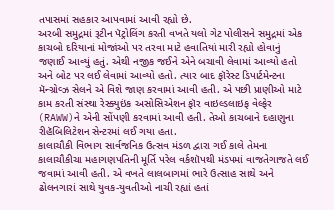તપાસમાં સહકાર આપવામાં આવી રહ્યો છે.
અરબી સમુદ્રમાં રૂટીન પૅટ્રોલિંગ કરતી વખતે યલો ગેટ પોલીસને સમુદ્રમાં એક કાચબો દરિયાનાં મોજાંઓ પર તરવા માટે હવાતિયાં મારી રહ્યો હોવાનું જણાઈ આવ્યું હતું. એથી નજીક જઈને એને બચાવી લેવામાં આવ્યો હતો અને બોટ પર લઈ લેવામાં આવ્યો હતો. ત્યાર બાદ ફૉરેસ્ટ ડિપાર્ટમેન્ટના મૅન્ગ્રોવ્ઝ સેલને એ વિશે જાણ કરવામાં આવી હતી. એ પછી પ્રાણીઓ માટે કામ કરતી સંસ્થા રેસ્ક્યુઇંક અસોસિએશન ફૉર વાઇલ્ડલાઇફ વેલ્ફેર (RAWW)ને એની સોંપણી કરવામાં આવી હતી. તેઓ કાચબાને દહાણુના રીહૅબિલિટેશન સેન્ટરમાં લઈ ગયા હતા.
કાલાચૌકી વિભાગ સાર્વજનિક ઉત્સવ મંડળ દ્વારા ગઈ કાલે તેમના કાલાચૌકીચા મહાગણપતિની મૂર્તિ પરેલ વર્કશૉપથી મંડપમાં વાજતેગાજતે લઈ જવામાં આવી હતી. એ વખતે લાલબાગમાં ભારે ઉત્સાહ સાથે અને ઢોલનગારાં સાથે યુવક-યુવતીઓ નાચી રહ્યાં હતાં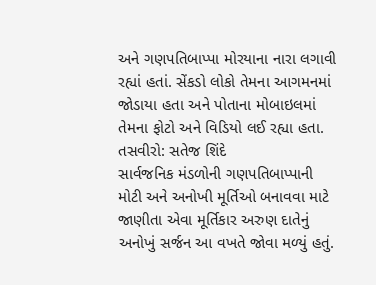અને ગણપતિબાપ્પા મોરયાના નારા લગાવી રહ્યાં હતાં. સેંકડો લોકો તેમના આગમનમાં જોડાયા હતા અને પોતાના મોબાઇલમાં તેમના ફોટો અને વિડિયો લઈ રહ્યા હતા. તસવીરો: સતેજ શિંદે
સાર્વજનિક મંડળોની ગણપતિબાપ્પાની મોટી અને અનોખી મૂર્તિઓ બનાવવા માટે જાણીતા એવા મૂર્તિકાર અરુણ દાતેનું અનોખું સર્જન આ વખતે જોવા મળ્યું હતું.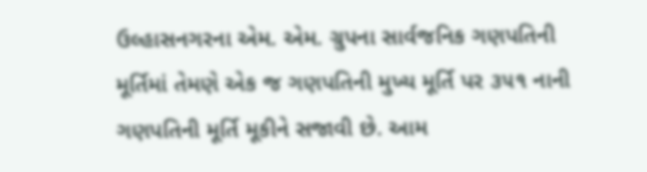ઉલ્હાસનગરના એમ. એમ. ગ્રુપના સાર્વજનિક ગણપતિની મૂર્તિમાં તેમણે એક જ ગણપતિની મુખ્ય મૂર્તિ પર ૩૫૧ નાની ગણપતિની મૂર્તિ મૂકીને સજાવી છે. આમ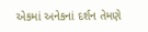એકમાં અનેકનાં દર્શન તેમણે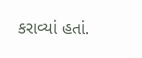કરાવ્યાં હતાં.